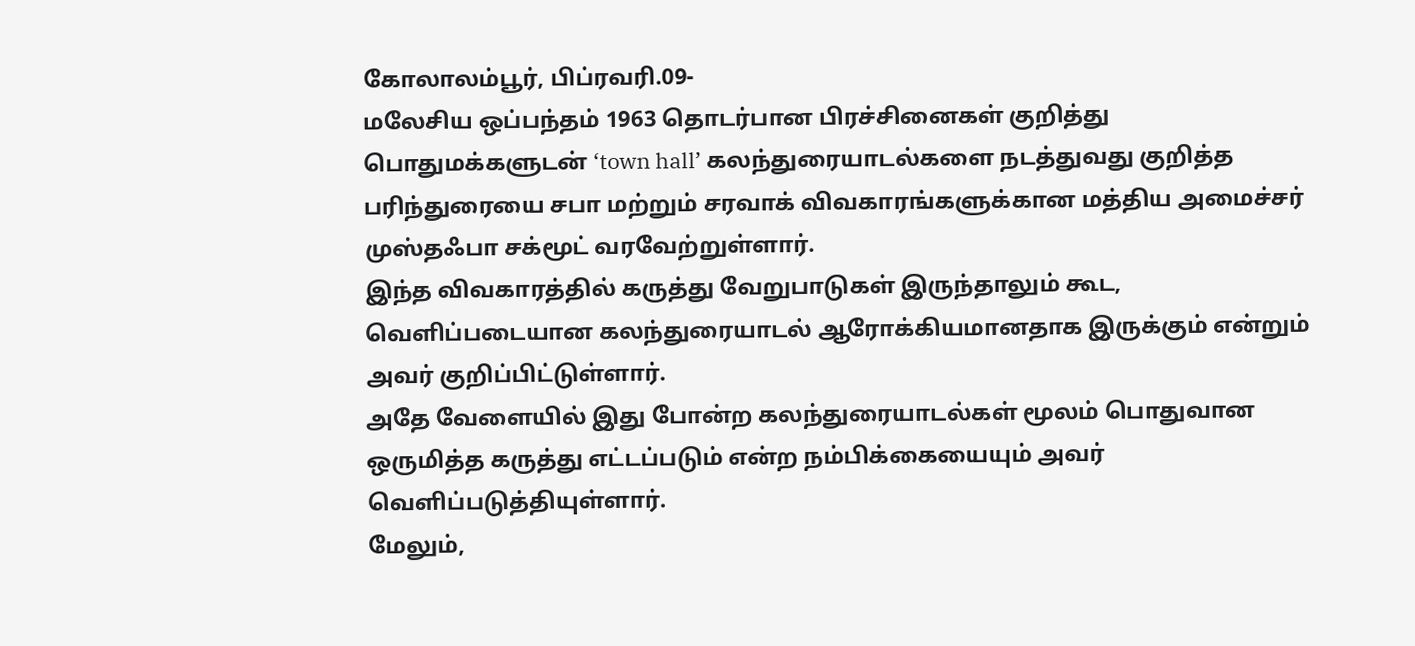கோலாலம்பூர், பிப்ரவரி.09-
மலேசிய ஒப்பந்தம் 1963 தொடர்பான பிரச்சினைகள் குறித்து பொதுமக்களுடன் ‘town hall’ கலந்துரையாடல்களை நடத்துவது குறித்த பரிந்துரையை சபா மற்றும் சரவாக் விவகாரங்களுக்கான மத்திய அமைச்சர் முஸ்தஃபா சக்மூட் வரவேற்றுள்ளார்.
இந்த விவகாரத்தில் கருத்து வேறுபாடுகள் இருந்தாலும் கூட, வெளிப்படையான கலந்துரையாடல் ஆரோக்கியமானதாக இருக்கும் என்றும் அவர் குறிப்பிட்டுள்ளார்.
அதே வேளையில் இது போன்ற கலந்துரையாடல்கள் மூலம் பொதுவான ஒருமித்த கருத்து எட்டப்படும் என்ற நம்பிக்கையையும் அவர் வெளிப்படுத்தியுள்ளார்.
மேலும்,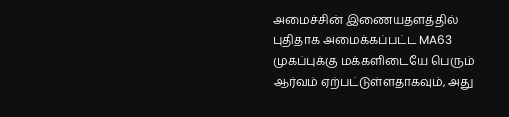அமைச்சின் இணையதளத்தில் புதிதாக அமைக்கப்பட்ட MA63 முகப்புக்கு மக்களிடையே பெரும் ஆர்வம் ஏற்பட்டுள்ளதாகவும், அது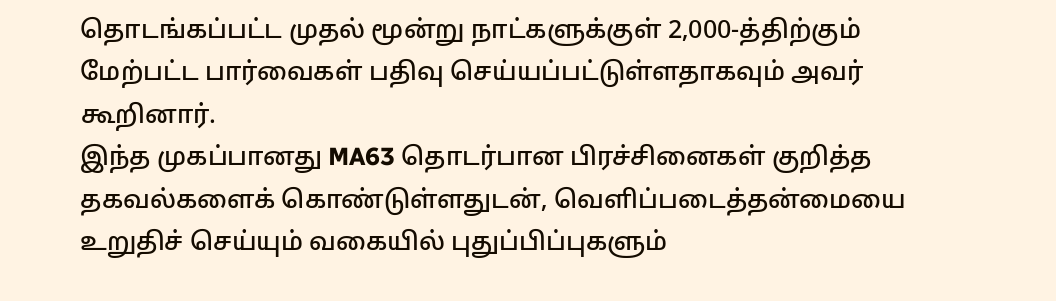தொடங்கப்பட்ட முதல் மூன்று நாட்களுக்குள் 2,000-த்திற்கும் மேற்பட்ட பார்வைகள் பதிவு செய்யப்பட்டுள்ளதாகவும் அவர் கூறினார்.
இந்த முகப்பானது MA63 தொடர்பான பிரச்சினைகள் குறித்த தகவல்களைக் கொண்டுள்ளதுடன், வெளிப்படைத்தன்மையை உறுதிச் செய்யும் வகையில் புதுப்பிப்புகளும்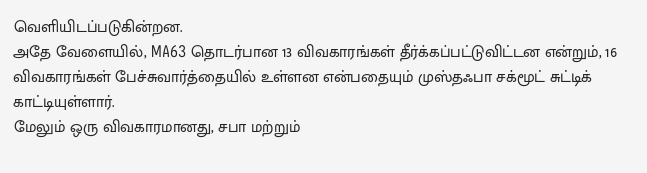வெளியிடப்படுகின்றன.
அதே வேளையில், MA63 தொடர்பான 13 விவகாரங்கள் தீர்க்கப்பட்டுவிட்டன என்றும், 16 விவகாரங்கள் பேச்சுவார்த்தையில் உள்ளன என்பதையும் முஸ்தஃபா சக்மூட் சுட்டிக் காட்டியுள்ளார்.
மேலும் ஒரு விவகாரமானது, சபா மற்றும்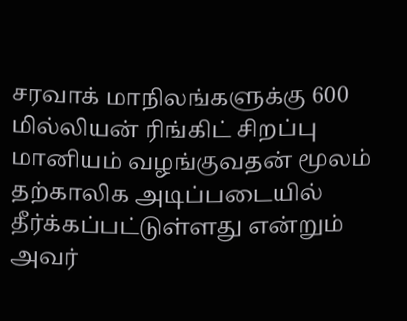சரவாக் மாநிலங்களுக்கு 600 மில்லியன் ரிங்கிட் சிறப்பு மானியம் வழங்குவதன் மூலம் தற்காலிக அடிப்படையில் தீர்க்கப்பட்டுள்ளது என்றும் அவர்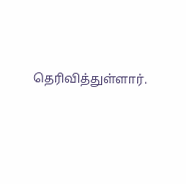தெரிவித்துள்ளார்.